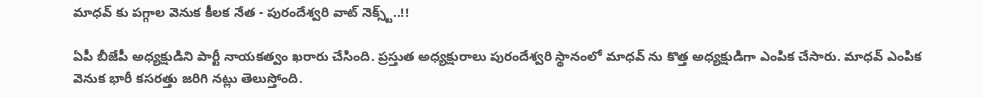మాధవ్ కు పగ్గాల వెనుక కీలక నేత - పురందేశ్వరి వాట్ నెక్స్ట్..!!

ఏపీ బీజేపీ అధ్యక్షుడిని పార్టీ నాయకత్వం ఖరారు చేసింది. ప్రస్తుత అధ్యక్షురాలు పురందేశ్వరి స్థానంలో మాధవ్ ను కొత్త అధ్యక్షుడిగా ఎంపిక చేసారు. మాధవ్ ఎంపిక వెనుక భారీ కసరత్తు జరిగి నట్లు తెలుస్తోంది.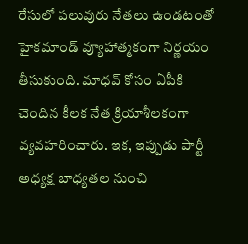రేసులో పలువురు నేతలు ఉండటంతో హైకమాండ్ వ్యూహాత్మకంగా నిర్ణయం తీసుకుంది. మాధవ్ కోసం ఏపీకి చెందిన కీలక నేత క్రియాశీలకంగా వ్యవహరించారు. ఇక, ఇప్పుడు పార్టీ అధ్యక్ష బాధ్యతల నుంచి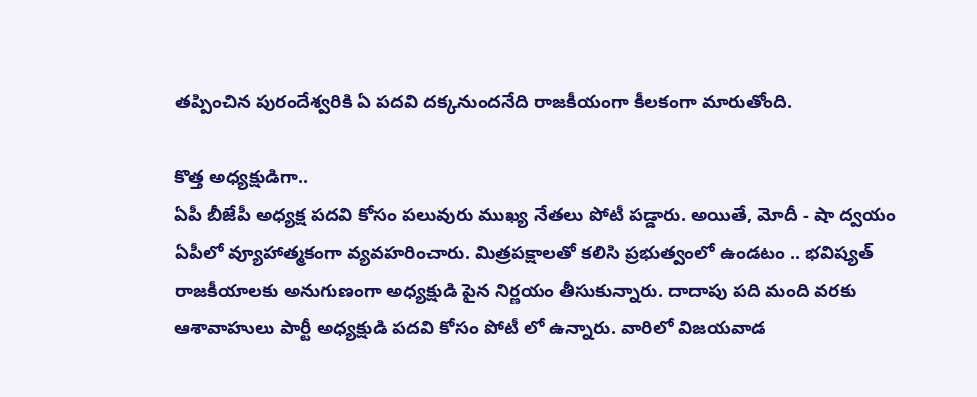తప్పించిన పురందేశ్వరికి ఏ పదవి దక్కనుందనేది రాజకీయంగా కీలకంగా మారుతోంది.

కొత్త అధ్యక్షుడిగా..
ఏపీ బీజేపీ అధ్యక్ష పదవి కోసం పలువురు ముఖ్య నేతలు పోటీ పడ్డారు. అయితే, మోదీ - షా ద్వయం ఏపీలో వ్యూహాత్మకంగా వ్యవహరించారు. మిత్రపక్షాలతో కలిసి ప్రభుత్వంలో ఉండటం .. భవిష్యత్ రాజకీయాలకు అనుగుణంగా అధ్యక్షుడి పైన నిర్ణయం తీసుకున్నారు. దాదాపు పది మంది వరకు ఆశావాహులు పార్టీ అధ్యక్షుడి పదవి కోసం పోటీ లో ఉన్నారు. వారిలో విజయవాడ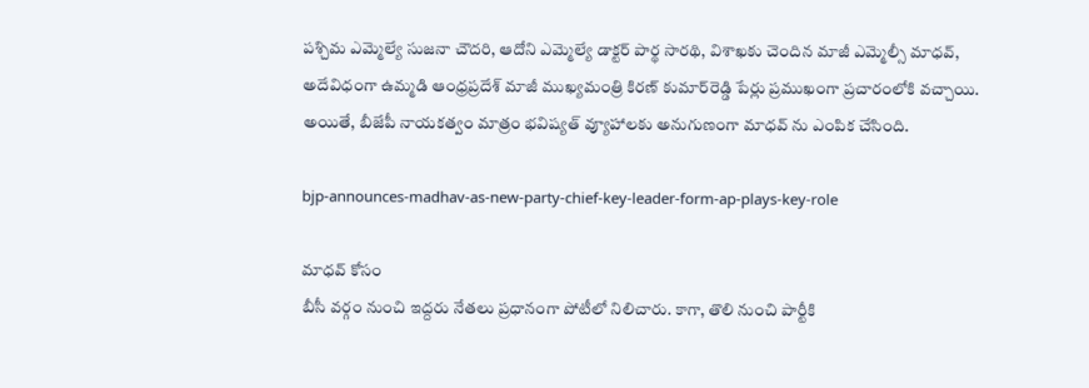పశ్చిమ ఎమ్మెల్యే సుజనా చౌదరి, ఆదోని ఎమ్మెల్యే డాక్టర్‌ పార్థ సారథి, విశాఖకు చెందిన మాజీ ఎమ్మెల్సీ మాధవ్‌, అదేవిధంగా ఉమ్మడి ఆంధ్రప్రదేశ్‌ మాజీ ముఖ్యమంత్రి కిరణ్‌ కుమార్‌రెడ్డి పేర్లు ప్రముఖంగా ప్రచారంలోకి వచ్చాయి. అయితే, బీజేపీ నాయకత్వం మాత్రం భవిష్యత్ వ్యూహాలకు అనుగుణంగా మాధవ్ ను ఎంపిక చేసింది.

bjp-announces-madhav-as-new-party-chief-key-leader-form-ap-plays-key-role

మాధవ్ కోసం
బీసీ వర్గం నుంచి ఇద్దరు నేతలు ప్రధానంగా పోటీలో నిలిచారు. కాగా, తొలి నుంచి పార్టీకి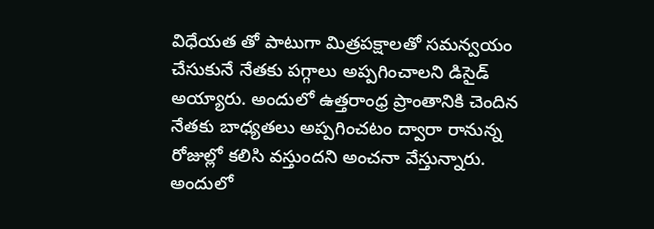విధేయత తో పాటుగా మిత్రపక్షాలతో సమన్వయం చేసుకునే నేతకు పగ్గాలు అప్పగించాలని డిసైడ్ అయ్యారు. అందులో ఉత్తరాంధ్ర ప్రాంతానికి చెందిన నేతకు బాధ్యతలు అప్పగించటం ద్వారా రానున్న రోజుల్లో కలిసి వస్తుందని అంచనా వేస్తున్నారు. అందులో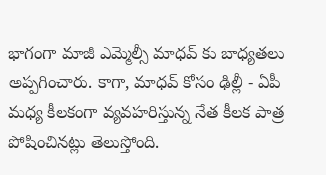భాగంగా మాజీ ఎమ్మెల్సీ మాధవ్ కు బాధ్యతలు అప్పగించారు. కాగా, మాధవ్ కోసం ఢిల్లీ - ఏపీ మధ్య కీలకంగా వ్యవహరిస్తున్న నేత కీలక పాత్ర పోషించినట్లు తెలుస్తోంది.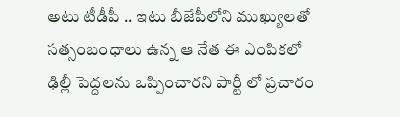అటు టీడీపీ .. ఇటు బీజేపీలోని ముఖ్యులతో సత్సంబంధాలు ఉన్న ఆ నేత ఈ ఎంపికలో ఢిల్లీ పెద్దలను ఒప్పించారని పార్టీ లో ప్రచారం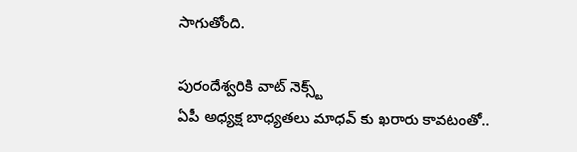సాగుతోంది.

పురందేశ్వరికి వాట్ నెక్స్ట్
ఏపీ అధ్యక్ష బాధ్యతలు మాధవ్ కు ఖరారు కావటంతో..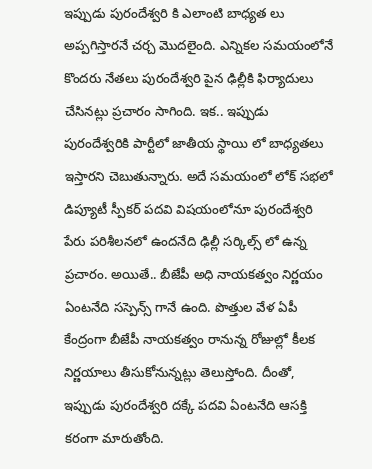ఇప్పుడు పురందేశ్వరి కి ఎలాంటి బాధ్యత లు అప్పగిస్తారనే చర్చ మొదలైంది. ఎన్నికల సమయంలోనే కొందరు నేతలు పురందేశ్వరి పైన ఢిల్లీకి ఫిర్యాదులు చేసినట్లు ప్రచారం సాగింది. ఇక.. ఇప్పుడు పురందేశ్వరికి పార్టీలో జాతీయ స్థాయి లో బాధ్యతలు ఇస్తారని చెబుతున్నారు. అదే సమయంలో లోక్ సభలో డిప్యూటీ స్పీకర్ పదవి విషయంలోనూ పురందేశ్వరి పేరు పరిశీలనలో ఉందనేది ఢిల్లీ సర్కిల్స్ లో ఉన్న ప్రచారం. అయితే.. బీజేపీ అధి నాయకత్వం నిర్ణయం ఏంటనేది సస్పెన్స్ గానే ఉంది. పొత్తుల వేళ ఏపీ కేంద్రంగా బీజేపీ నాయకత్వం రానున్న రోజుల్లో కీలక నిర్ణయాలు తీసుకోనున్నట్లు తెలుస్తోంది. దీంతో, ఇప్పుడు పురందేశ్వరి దక్కే పదవి ఏంటనేది ఆసక్తి కరంగా మారుతోంది.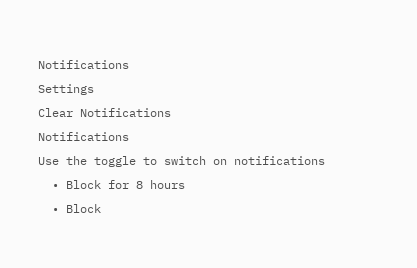Notifications
Settings
Clear Notifications
Notifications
Use the toggle to switch on notifications
  • Block for 8 hours
  • Block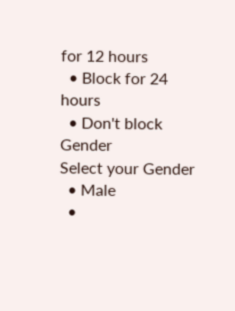for 12 hours
  • Block for 24 hours
  • Don't block
Gender
Select your Gender
  • Male
  •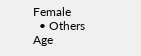Female
  • Others
Age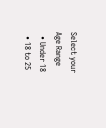Select your Age Range
  • Under 18
  • 18 to 25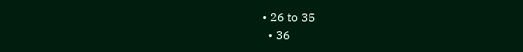• 26 to 35
  • 36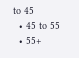to 45
  • 45 to 55
  • 55+